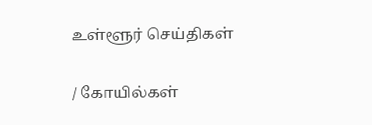உள்ளூர் செய்திகள்

/ கோயில்கள்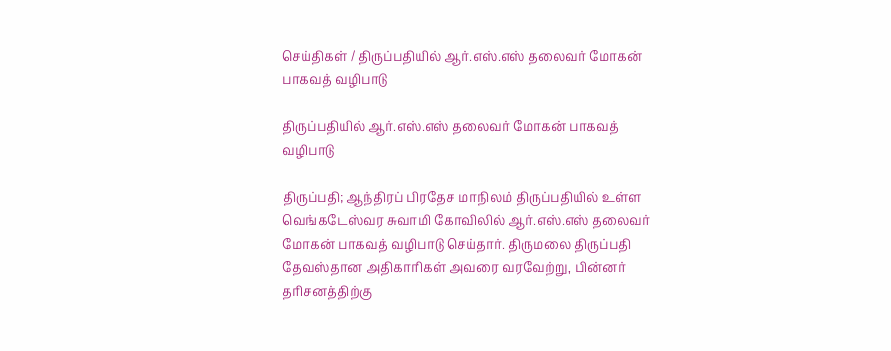செய்திகள் / திருப்பதியில் ஆர்.எஸ்.எஸ் தலைவர் மோகன் பாகவத் வழிபாடு

திருப்பதியில் ஆர்.எஸ்.எஸ் தலைவர் மோகன் பாகவத் வழிபாடு

திருப்பதி; ஆந்திரப் பிரதேச மாநிலம் திருப்பதியில் உள்ள வெங்கடேஸ்வர சுவாமி கோவிலில் ஆர்.எஸ்.எஸ் தலைவர் மோகன் பாகவத் வழிபாடு செய்தார். திருமலை திருப்பதி தேவஸ்தான அதிகாரிகள் அவரை வரவேற்று, பின்னர் தரிசனத்திற்கு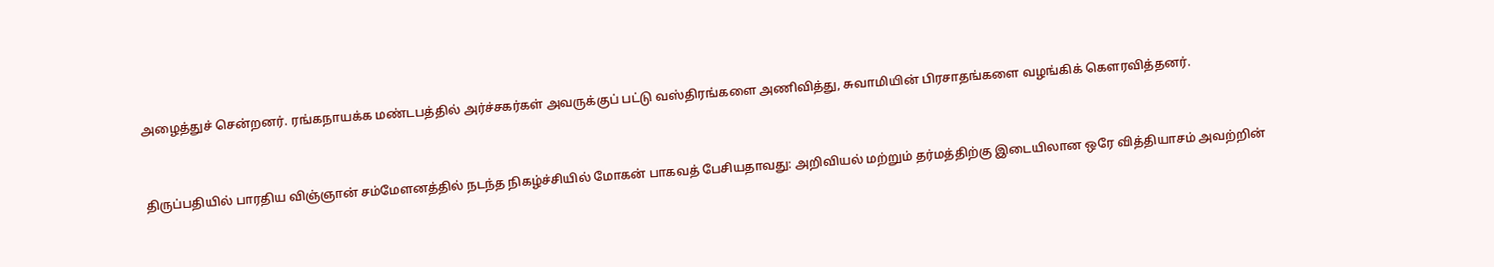அழைத்துச் சென்றனர். ரங்கநாயக்க மண்டபத்தில் அர்ச்சகர்கள் அவருக்குப் பட்டு வஸ்திரங்களை அணிவித்து, சுவாமியின் பிரசாதங்களை வழங்கிக் கௌரவித்தனர்.


திருப்பதியில் பாரதிய விஞ்ஞான் சம்மேளனத்தில் நடந்த நிகழ்ச்சியில் மோகன் பாகவத் பேசியதாவது: அறிவியல் மற்றும் தர்மத்திற்கு இடையிலான ஒரே வித்தியாசம் அவற்றின்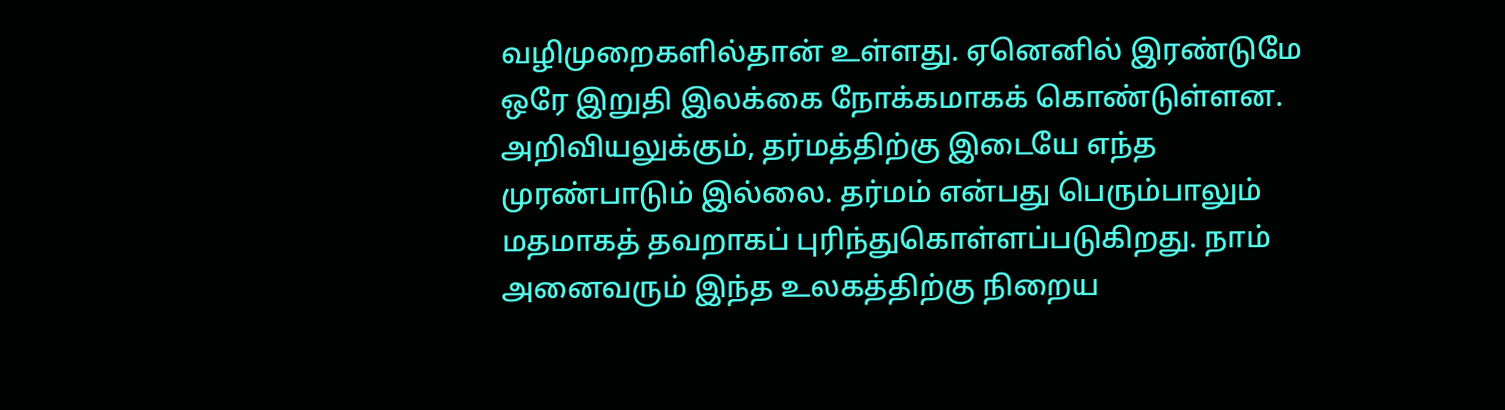வழிமுறைகளில்தான் உள்ளது. ஏனெனில் இரண்டுமே ஒரே இறுதி இலக்கை நோக்கமாகக் கொண்டுள்ளன. அறிவியலுக்கும், தர்மத்திற்கு இடையே எந்த முரண்பாடும் இல்லை. தர்மம் என்பது பெரும்பாலும் மதமாகத் தவறாகப் புரிந்துகொள்ளப்படுகிறது. நாம் அனைவரும் இந்த உலகத்திற்கு நிறைய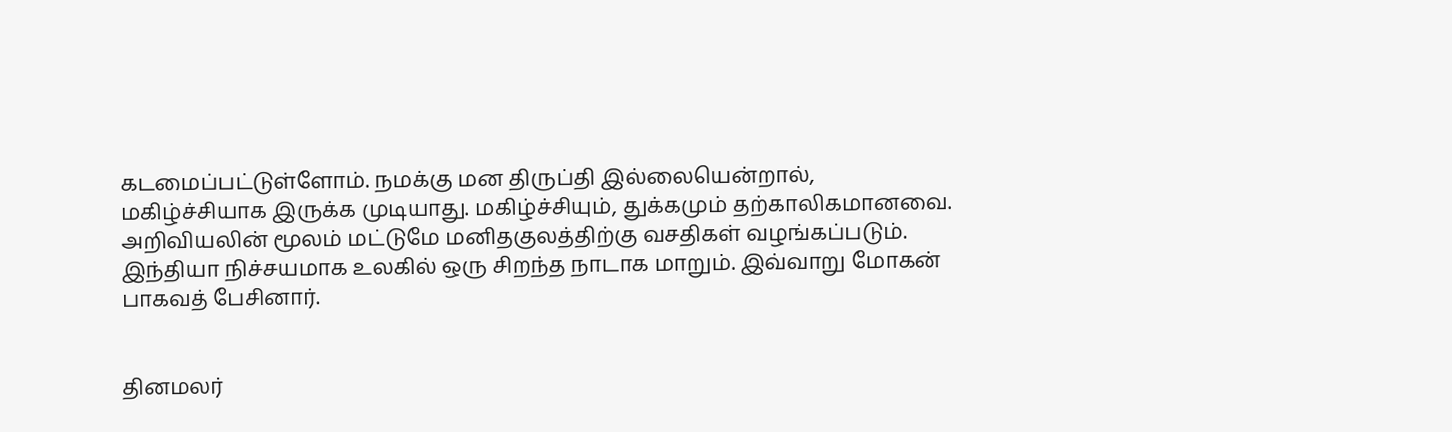கடமைப்பட்டுள்ளோம். நமக்கு மன திருப்தி இல்லையென்றால், மகிழ்ச்சியாக இருக்க முடியாது. மகிழ்ச்சியும், துக்கமும் தற்காலிகமானவை. அறிவியலின் மூலம் மட்டுமே மனிதகுலத்திற்கு வசதிகள் வழங்கப்படும். இந்தியா நிச்சயமாக உலகில் ஒரு சிறந்த நாடாக மாறும். இவ்வாறு மோகன் பாகவத் பேசினார்.


தினமலர்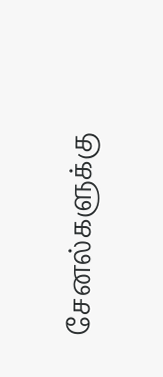சேனல்களுக்கு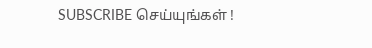SUBSCRIBE செய்யுங்கள் !